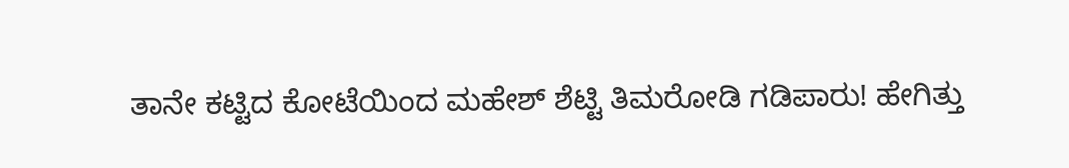ತಾನೇ ಕಟ್ಟಿದ ಕೋಟೆಯಿಂದ ಮಹೇಶ್ ಶೆಟ್ಟಿ ತಿಮರೋಡಿ ಗಡಿಪಾರು! ಹೇಗಿತ್ತು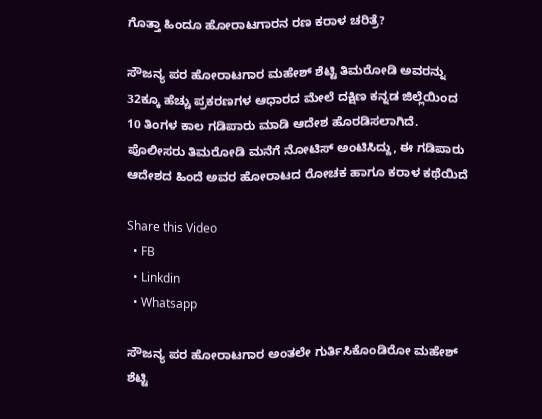ಗೊತ್ತಾ ಹಿಂದೂ ಹೋರಾಟಗಾರನ ರಣ ಕರಾಳ ಚರಿತ್ರೆ?

ಸೌಜನ್ಯ ಪರ ಹೋರಾಟಗಾರ ಮಹೇಶ್ ಶೆಟ್ಟಿ ತಿಮರೋಡಿ ಅವರನ್ನು 32ಕ್ಕೂ ಹೆಚ್ಚು ಪ್ರಕರಣಗಳ ಆಧಾರದ ಮೇಲೆ ದಕ್ಷಿಣ ಕನ್ನಡ ಜಿಲ್ಲೆಯಿಂದ 10 ತಿಂಗಳ ಕಾಲ ಗಡಿಪಾರು ಮಾಡಿ ಆದೇಶ ಹೊರಡಿಸಲಾಗಿದೆ. ಪೊಲೀಸರು ತಿಮರೋಡಿ ಮನೆಗೆ ನೋಟಿಸ್ ಅಂಟಿಸಿದ್ದು, ಈ ಗಡಿಪಾರು ಆದೇಶದ ಹಿಂದೆ ಅವರ ಹೋರಾಟದ ರೋಚಕ ಹಾಗೂ ಕರಾಳ ಕಥೆಯಿದೆ

Share this Video
  • FB
  • Linkdin
  • Whatsapp

ಸೌಜನ್ಯ ಪರ ಹೋರಾಟಗಾರ ಅಂತಲೇ ಗುರ್ತಿಸಿಕೊಂಡಿರೋ ಮಹೇಶ್‌ ಶೆಟ್ಟಿ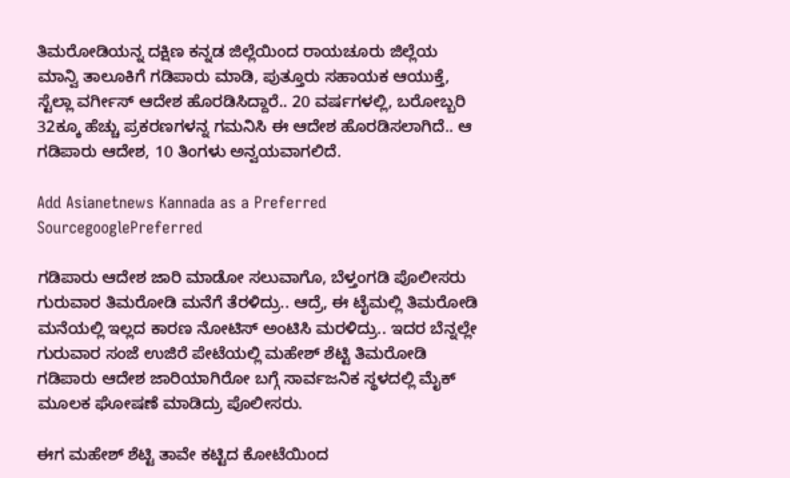ತಿಮರೋಡಿಯನ್ನ ದಕ್ಷಿಣ ಕನ್ನಡ ಜಿಲ್ಲೆಯಿಂದ ರಾಯಚೂರು ಜಿಲ್ಲೆಯ ಮಾನ್ವಿ ತಾಲೂಕಿಗೆ ಗಡಿಪಾರು ಮಾಡಿ, ಪುತ್ತೂರು ಸಹಾಯಕ ಆಯುಕ್ತೆ, ಸ್ಟೆಲ್ಲಾ ವರ್ಗೀಸ್ ಆದೇಶ ಹೊರಡಿಸಿದ್ದಾರೆ.. 20 ವರ್ಷಗಳಲ್ಲಿ, ಬರೋಬ್ಬರಿ 32ಕ್ಕೂ ಹೆಚ್ಚು ಪ್ರಕರಣಗಳನ್ನ ಗಮನಿಸಿ ಈ ಆದೇಶ ಹೊರಡಿಸಲಾಗಿದೆ.. ಆ ಗಡಿಪಾರು ಆದೇಶ, 10 ತಿಂಗಳು ಅನ್ವಯವಾಗಲಿದೆ.

Add Asianetnews Kannada as a Preferred SourcegooglePreferred

ಗಡಿಪಾರು ಆದೇಶ ಜಾರಿ ಮಾಡೋ ಸಲುವಾಗೊ, ಬೆಳ್ತಂಗಡಿ ಪೊಲೀಸರು ಗುರುವಾರ ತಿಮರೋಡಿ ಮನೆಗೆ ತೆರಳಿದ್ರು.. ಆದ್ರೆ, ಈ ಟೈಮಲ್ಲಿ ತಿಮರೋಡಿ ಮನೆಯಲ್ಲಿ ಇಲ್ಲದ ಕಾರಣ ನೋಟಿಸ್‌ ಅಂಟಿಸಿ ಮರಳಿದ್ರು.. ಇದರ ಬೆನ್ನಲ್ಲೇ ಗುರುವಾರ ಸಂಜೆ ಉಜಿರೆ ಪೇಟೆಯಲ್ಲಿ ಮಹೇಶ್‌ ಶೆಟ್ಟಿ ತಿಮರೋಡಿ ಗಡಿಪಾರು ಆದೇಶ ಜಾರಿಯಾಗಿರೋ ಬಗ್ಗೆ ಸಾರ್ವಜನಿಕ ಸ್ಥಳದಲ್ಲಿ ಮೈಕ್‌ ಮೂಲಕ ಘೋಷಣೆ ಮಾಡಿದ್ರು ಪೊಲೀಸರು.

ಈಗ ಮಹೇಶ್ ಶೆಟ್ಟಿ ತಾವೇ ಕಟ್ಟಿದ ಕೋಟೆಯಿಂದ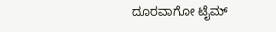ದೂರವಾಗೋ ಟೈಮ್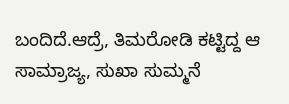ಬಂದಿದೆ.ಆದ್ರೆ, ತಿಮರೋಡಿ ಕಟ್ಟಿದ್ದ ಆ ಸಾಮ್ರಾಜ್ಯ, ಸುಖಾ ಸುಮ್ಮನೆ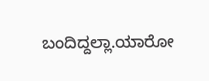ಬಂದಿದ್ದಲ್ಲಾ.ಯಾರೋ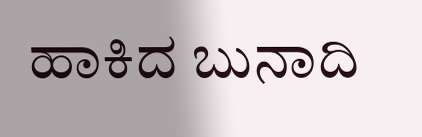ಹಾಕಿದ ಬುನಾದಿ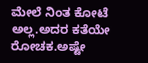ಮೇಲೆ ನಿಂತ ಕೋಟೆ ಅಲ್ಲ.ಅದರ ಕತೆಯೇ ರೋಚಕ.ಅಷ್ಟೇ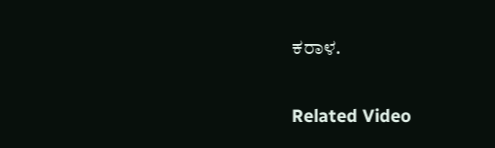ಕರಾಳ.

Related Video